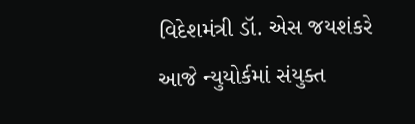વિદેશમંત્રી ડૉ. એસ જયશંકરે આજે ન્યુયોર્કમાં સંયુક્ત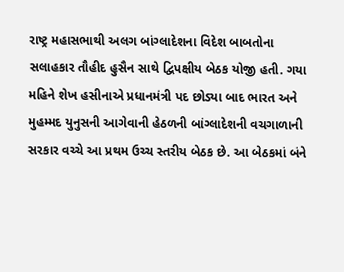રાષ્ટ્ર મહાસભાથી અલગ બાંગ્લાદેશના વિદેશ બાબતોના સલાહકાર તૌહીદ હુસૈન સાથે દ્વિપક્ષીય બેઠક યોજી હતી. ગયા મહિને શેખ હસીનાએ પ્રધાનમંત્રી પદ છોડ્યા બાદ ભારત અને મુહમ્મદ યુનુસની આગેવાની હેઠળની બાંગ્લાદેશની વચગાળાની સરકાર વચ્ચે આ પ્રથમ ઉચ્ચ સ્તરીય બેઠક છે. આ બેઠકમાં બંને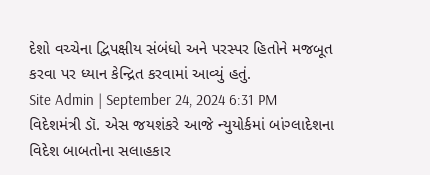દેશો વચ્ચેના દ્વિપક્ષીય સંબંધો અને પરસ્પર હિતોને મજબૂત કરવા પર ધ્યાન કેન્દ્રિત કરવામાં આવ્યું હતું.
Site Admin | September 24, 2024 6:31 PM
વિદેશમંત્રી ડૉ. એસ જયશંકરે આજે ન્યુયોર્કમાં બાંગ્લાદેશના વિદેશ બાબતોના સલાહકાર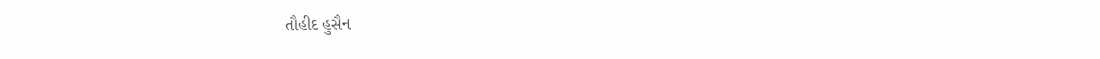તૌહીદ હુસૈન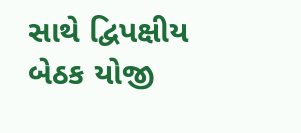સાથે દ્વિપક્ષીય બેઠક યોજી